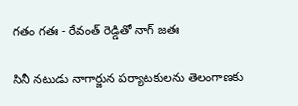గతం గతః - రేవంత్ రెడ్డితో నాగ్ జతః

సినీ నటుడు నాగార్జున పర్యాటకులను తెలంగాణకు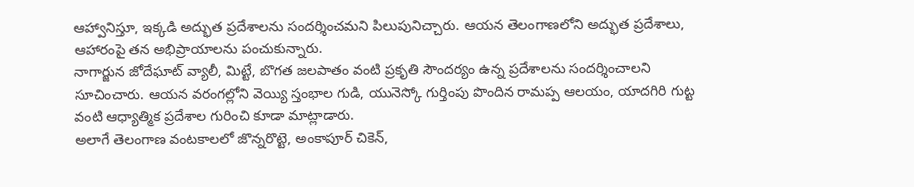ఆహ్వానిస్తూ, ఇక్కడి అద్భుత ప్రదేశాలను సందర్శించమని పిలుపునిచ్చారు. ఆయన తెలంగాణలోని అద్భుత ప్రదేశాలు, ఆహారంపై తన అభిప్రాయాలను పంచుకున్నారు.
నాగార్జున జోదేఘాట్ వ్యాలీ, మిట్టే, బొగత జలపాతం వంటి ప్రకృతి సౌందర్యం ఉన్న ప్రదేశాలను సందర్శించాలని సూచించారు. ఆయన వరంగల్లోని వెయ్యి స్తంభాల గుడి, యునెస్కో గుర్తింపు పొందిన రామప్ప ఆలయం, యాదగిరి గుట్ట వంటి ఆధ్యాత్మిక ప్రదేశాల గురించి కూడా మాట్లాడారు.
అలాగే తెలంగాణ వంటకాలలో జొన్నరొట్టె, అంకాపూర్ చికెన్,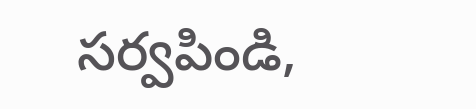సర్వపిండి,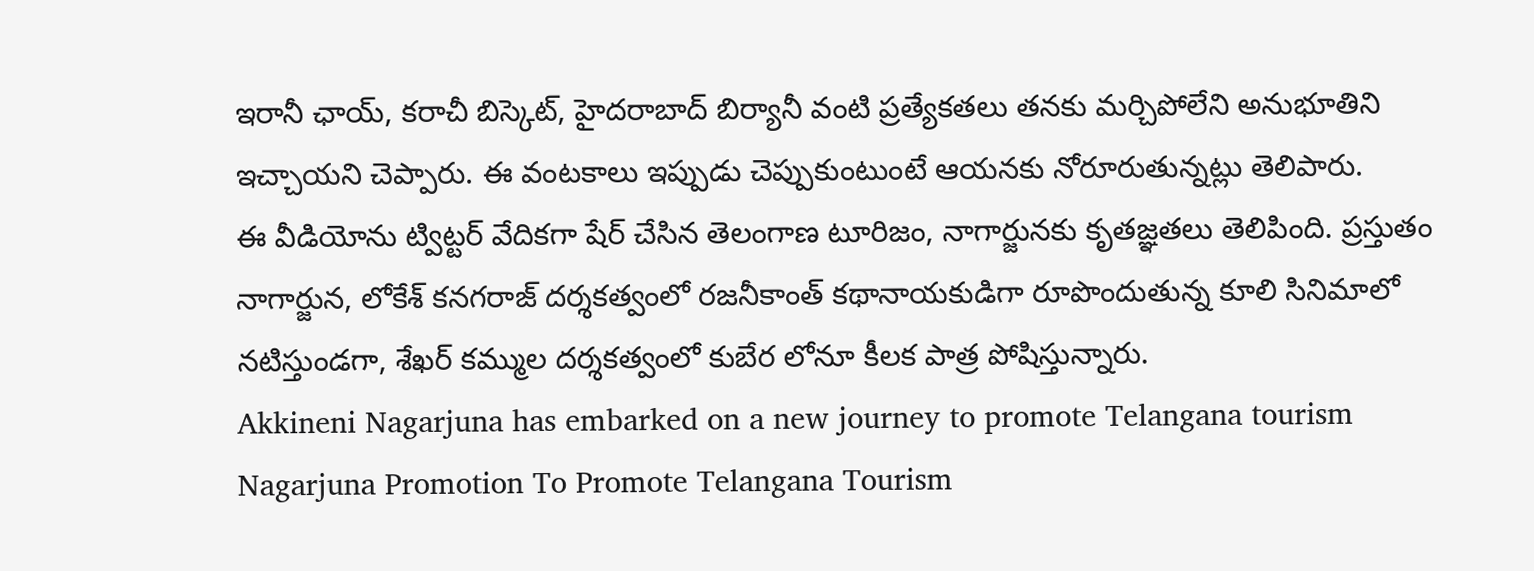ఇరానీ ఛాయ్, కరాచీ బిస్కెట్, హైదరాబాద్ బిర్యానీ వంటి ప్రత్యేకతలు తనకు మర్చిపోలేని అనుభూతిని ఇచ్చాయని చెప్పారు. ఈ వంటకాలు ఇప్పుడు చెప్పుకుంటుంటే ఆయనకు నోరూరుతున్నట్లు తెలిపారు.
ఈ వీడియోను ట్విట్టర్ వేదికగా షేర్ చేసిన తెలంగాణ టూరిజం, నాగార్జునకు కృతజ్ఞతలు తెలిపింది. ప్రస్తుతం నాగార్జున, లోకేశ్ కనగరాజ్ దర్శకత్వంలో రజనీకాంత్ కథానాయకుడిగా రూపొందుతున్న కూలి సినిమాలో నటిస్తుండగా, శేఖర్ కమ్ముల దర్శకత్వంలో కుబేర లోనూ కీలక పాత్ర పోషిస్తున్నారు.
Akkineni Nagarjuna has embarked on a new journey to promote Telangana tourism
Nagarjuna Promotion To Promote Telangana Tourism